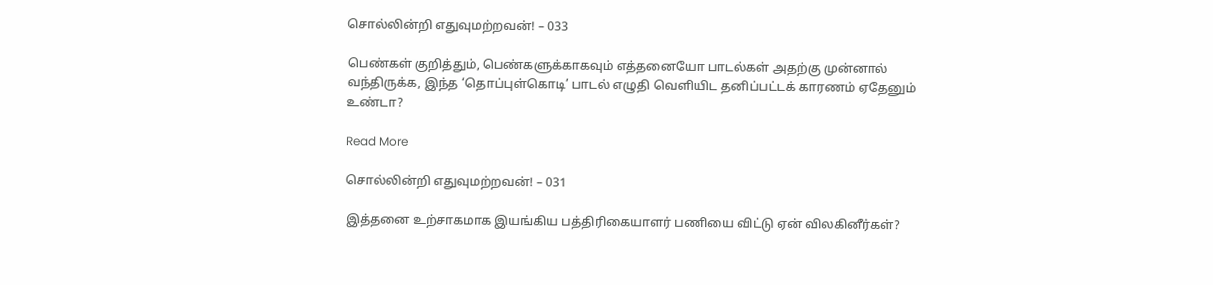சொல்லின்றி எதுவுமற்றவன்! – 033

பெண்கள் குறித்தும், பெண்களுக்காகவும் எத்தனையோ பாடல்கள் அதற்கு முன்னால் வந்திருக்க, இந்த ‘தொப்புள்கொடி’ பாடல் எழுதி வெளியிட தனிப்பட்டக் காரணம் ஏதேனும் உண்டா?

Read More

சொல்லின்றி எதுவுமற்றவன்! – 031

இத்தனை உற்சாகமாக இயங்கிய பத்திரிகையாளர் பணியை விட்டு ஏன் விலகினீர்கள்?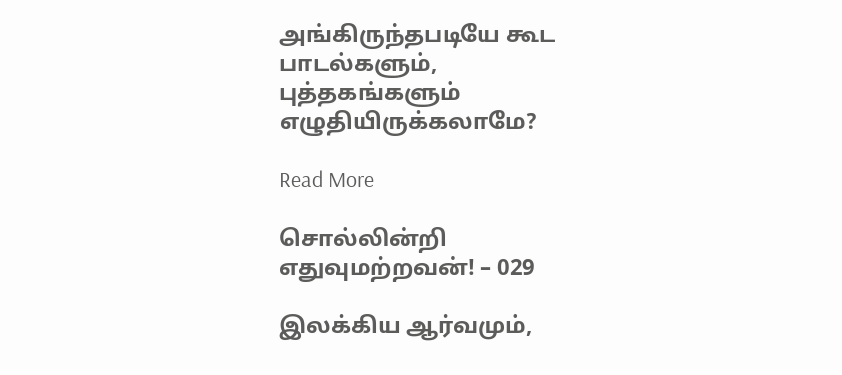அங்கிருந்தபடியே கூட பாடல்களும், புத்தகங்களும் எழுதியிருக்கலாமே?

Read More

சொல்லின்றி எதுவுமற்றவன்! – 029

இலக்கிய ஆர்வமும்,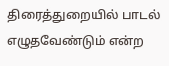திரைத்துறையில் பாடல் எழுதவேண்டும் என்ற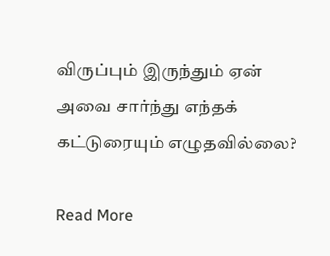விருப்பும் இருந்தும் ஏன் அவை சார்ந்து எந்தக் கட்டுரையும் எழுதவில்லை?

Read More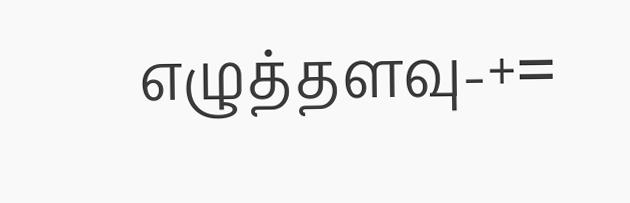எழுத்தளவு-+=